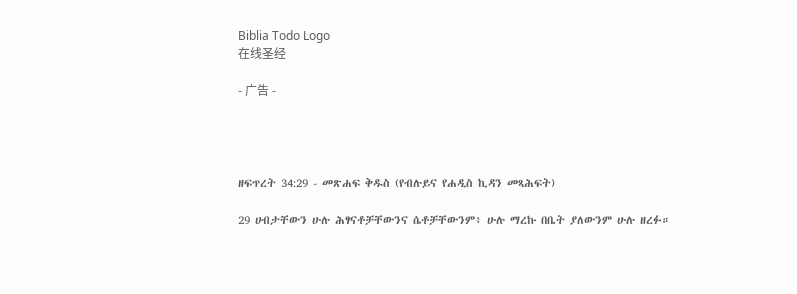Biblia Todo Logo
在线圣经

- 广告 -




ዘፍጥረት 34:29 - መጽሐፍ ቅዱስ (የብሉይና የሐዲስ ኪዳን መጻሕፍት)

29 ሀብታቸውን ሁሉ ሕፃናቶቻቸውንና ሴቶቻቸውንም፥ ሁሉ ማረኩ በቤት ያለውንም ሁሉ ዘረፉ።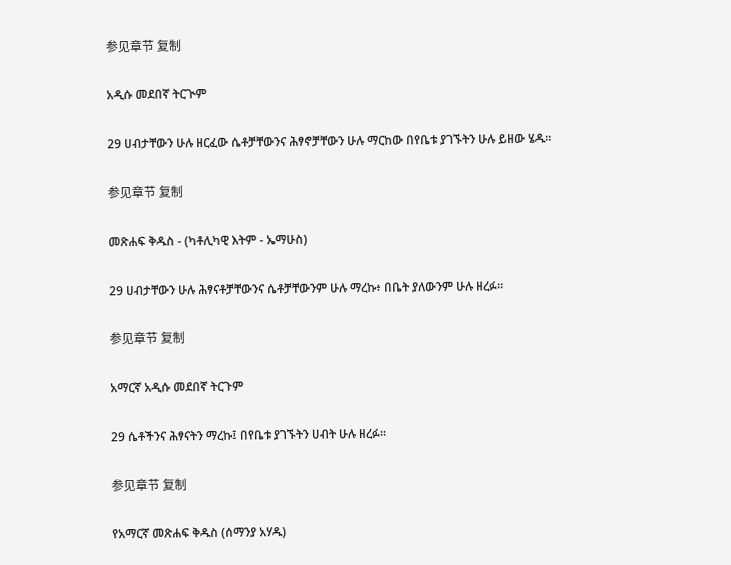参见章节 复制

አዲሱ መደበኛ ትርጒም

29 ሀብታቸውን ሁሉ ዘርፈው ሴቶቻቸውንና ሕፃኖቻቸውን ሁሉ ማርከው በየቤቱ ያገኙትን ሁሉ ይዘው ሄዱ።

参见章节 复制

መጽሐፍ ቅዱስ - (ካቶሊካዊ እትም - ኤማሁስ)

29 ሀብታቸውን ሁሉ ሕፃናቶቻቸውንና ሴቶቻቸውንም ሁሉ ማረኩ፥ በቤት ያለውንም ሁሉ ዘረፉ።

参见章节 复制

አማርኛ አዲሱ መደበኛ ትርጉም

29 ሴቶችንና ሕፃናትን ማረኩ፤ በየቤቱ ያገኙትን ሀብት ሁሉ ዘረፉ።

参见章节 复制

የአማርኛ መጽሐፍ ቅዱስ (ሰማንያ አሃዱ)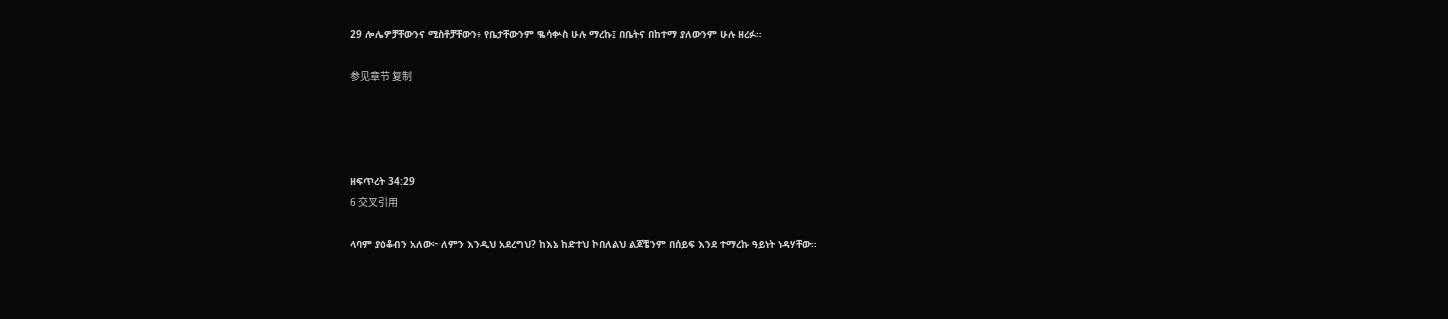29 ሎሌዎቻቸውንና ሚስቶቻቸውን፥ የቤታቸውንም ቈሳቍስ ሁሉ ማረኩ፤ በቤትና በከተማ ያለውንም ሁሉ ዘረፉ።

参见章节 复制




ዘፍጥረት 34:29
6 交叉引用

ላባም ያዕቆብን አለው፦ ለምን እንዲህ አደረግህ? ከእኔ ከድተህ ኮበለልህ ልጆቼንም በሰይፍ እንደ ተማረኩ ዓይነት ነዳሃቸው።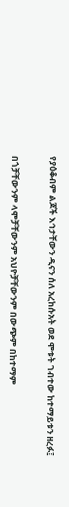የያዕቆብም ልጆች እኅታቸውን ዲናን ሰለ አረከሱአት ወደ ሞቱት ገብተው ከተማይቱን ዘረፉ፤


በጎቻቸውንም ላሞቻቸውንም አህዮቻቸውንም በውጭም በከተማም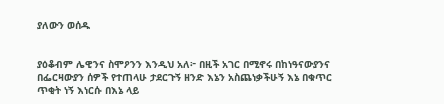ያለውን ወሰዱ


ያዕቆብም ሌዊንና ስሞዖንን እንዲህ አለ፦ በዚች አገር በሚኖሩ በከነዓናውያንና በፌርዛውያን ሰዎች የተጠላሁ ታደርጉኝ ዘንድ እኔን አስጨነቃችሁኝ እኔ በቁጥር ጥቂት ነኝ እነርሱ በእኔ ላይ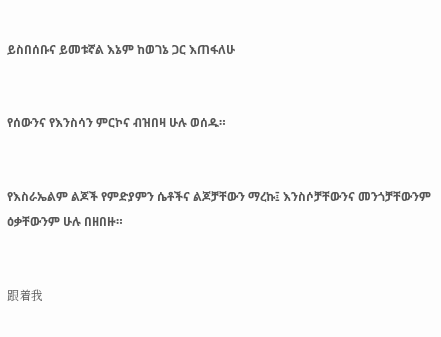ይስበሰቡና ይመቱኛል እኔም ከወገኔ ጋር እጠፋለሁ


የሰውንና የእንስሳን ምርኮና ብዝበዛ ሁሉ ወሰዱ።


የእስራኤልም ልጆች የምድያምን ሴቶችና ልጆቻቸውን ማረኩ፤ እንስሶቻቸውንና መንጎቻቸውንም ዕቃቸውንም ሁሉ በዘበዙ።


跟着我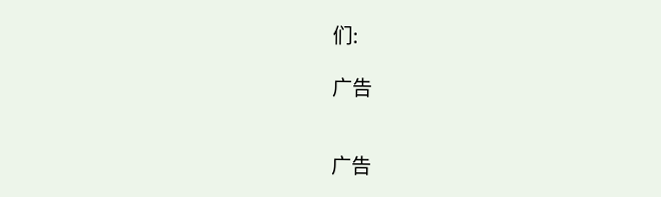们:

广告


广告